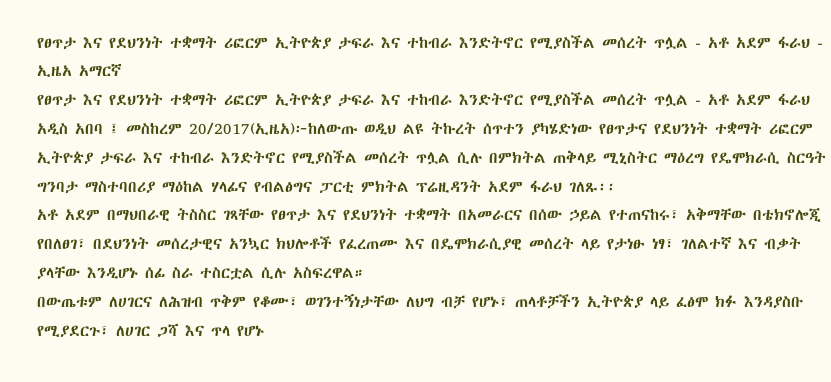የፀጥታ እና የደህንነት ተቋማት ሪፎርም ኢትዮጵያ ታፍራ እና ተከብራ እንድትኖር የሚያስችል መሰረት ጥሏል - አቶ አደም ፋራህ - ኢዜአ አማርኛ
የፀጥታ እና የደህንነት ተቋማት ሪፎርም ኢትዮጵያ ታፍራ እና ተከብራ እንድትኖር የሚያስችል መሰረት ጥሏል - አቶ አደም ፋራህ
አዲስ አበባ ፤ መስከረም 20/2017(ኢዜአ)፦ከለውጡ ወዲህ ልዩ ትኩረት ሰጥተን ያካሄድነው የፀጥታና የደህንነት ተቋማት ሪፎርም ኢትዮጵያ ታፍራ እና ተከብራ እንድትኖር የሚያስችል መሰረት ጥሏል ሲሉ በምክትል ጠቅላይ ሚኒስትር ማዕረግ የዴሞክራሲ ስርዓት ግንባታ ማስተባበሪያ ማዕከል ሃላፊና የብልፅግና ፓርቲ ምክትል ፕሬዚዳንት አደም ፋራህ ገለጹ፡፡
አቶ አደም በማህበራዊ ትስስር ገጻቸው የፀጥታ እና የደህንነት ተቋማት በአመራርና በሰው ኃይል የተጠናከሩ፣ አቅማቸው በቴክኖሎጂ የበለፀገ፣ በደህንነት መሰረታዊና አንኳር ክህሎቶች የፈረጠሙ እና በዴሞክራሲያዊ መሰረት ላይ የታነፁ ነፃ፣ ገለልተኛ እና ብቃት ያላቸው እንዲሆኑ ሰፊ ስራ ተስርቷል ሲሉ አስፍረዋል።
በውጤቱም ለሀገርና ለሕዝብ ጥቅም የቆሙ፣ ወገንተኝነታቸው ለህግ ብቻ የሆኑ፣ ጠላቶቻችን ኢትዮጵያ ላይ ፈፅሞ ክፉ እንዳያስቡ የሚያደርጉ፣ ለሀገር ጋሻ እና ጥላ የሆኑ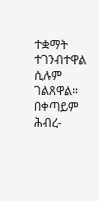ተቋማት ተገንብተዋል ሲሉም ገልጸዋል።
በቀጣይም ሕብረ-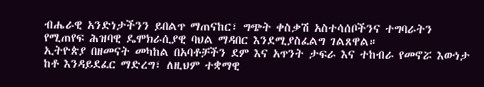ብሔራዊ አንድነታችንን ይበልጥ ማጠናከር፣ ግጭት ቀስቃሽ አስተሳሰቦችንና ተግባራትን የሚጠየፍ ሕዝባዊ ዴሞክራሲያዊ ባህል ማዳበር እንደሚያስፈልግ ገልጸዋል።
ኢትዮጵያ በዘመናት መካከል በአባቶቻችን ደም እና አጥንት ታፍራ እና ተከብራ የመኖሯ እውነታ ከቶ እንዳይደፈር ማድረግ፣ ለዚህም ተቋማዊ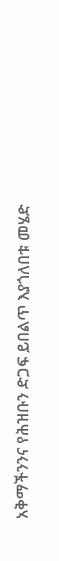አቅማችንንና የሕዝቡን ድጋፍ ይበልጥ እያጎለበቱ መሄድ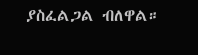ያስፈልጋል ብለዋል።